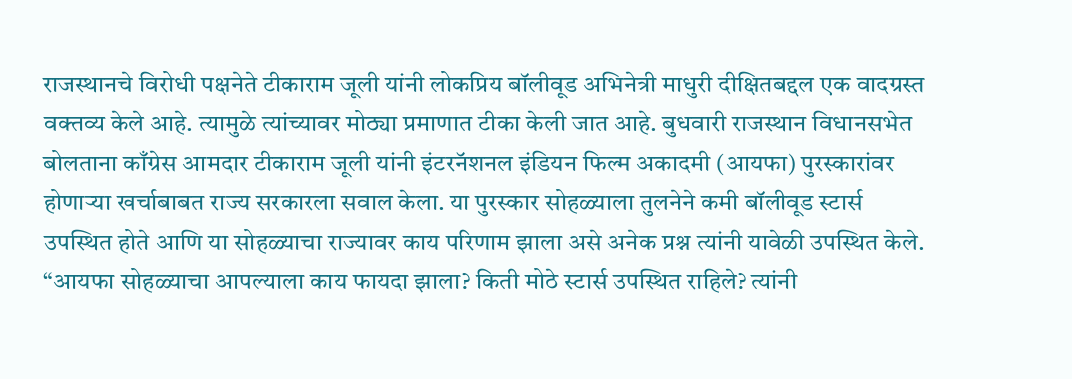राजस्थानचे विरोधी पक्षनेते टीकाराम जूली यांनी लोकप्रिय बॉलीवूड अभिनेत्री माधुरी दीक्षितबद्दल एक वादग्रस्त वक्तव्य केले आहे. त्यामुळे त्यांच्यावर मोठ्या प्रमाणात टीका केली जात आहे. बुधवारी राजस्थान विधानसभेत बोलताना काँग्रेस आमदार टीकाराम जूली यांनी इंटरनॅशनल इंडियन फिल्म अकादमी (आयफा) पुरस्कारांवर होणाऱ्या खर्चाबाबत राज्य सरकारला सवाल केला. या पुरस्कार सोहळ्याला तुलनेने कमी बॉलीवूड स्टार्स उपस्थित होते आणि या सोहळ्याचा राज्यावर काय परिणाम झाला असे अनेक प्रश्न त्यांनी यावेळी उपस्थित केले. “आयफा सोहळ्याचा आपल्याला काय फायदा झाला? किती मोठे स्टार्स उपस्थित राहिले? त्यांनी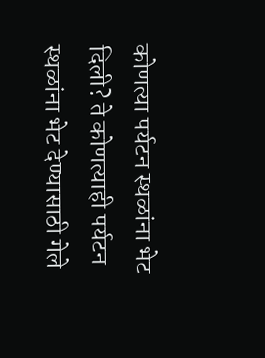कोणत्या पर्यटन स्थळांना भेट दिली? ते कोणत्याही पर्यटन स्थळांना भेट देण्यासाठी गेले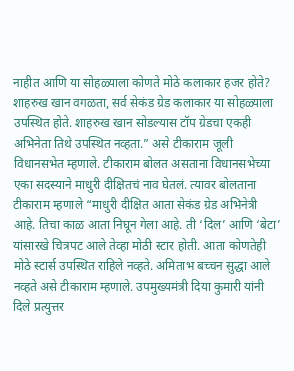नाहीत आणि या सोहळ्याला कोणते मोठे कलाकार हजर होते? शाहरुख खान वगळता, सर्व सेकंड ग्रेड कलाकार या सोहळ्याला उपस्थित होते. शाहरुख खान सोडल्यास टॉप ग्रेडचा एकही अभिनेता तिथे उपस्थित नव्हता.” असे टीकाराम जूली विधानसभेत म्हणाले. टीकाराम बोलत असताना विधानसभेच्या एका सदस्याने माधुरी दीक्षितचं नाव घेतलं. त्यावर बोलताना टीकाराम म्हणाले “माधुरी दीक्षित आता सेकंड ग्रेड अभिनेत्री आहे. तिचा काळ आता निघून गेला आहे. ती ‘दिल’ आणि ‘बेटा’ यांसारखे चित्रपट आले तेव्हा मोठी स्टार होती. आता कोणतेही मोठे स्टार्स उपस्थित राहिले नव्हते. अमिताभ बच्चन सुद्धा आले नव्हते असे टीकाराम म्हणाले. उपमुख्यमंत्री दिया कुमारी यांनी दिले प्रत्युत्तर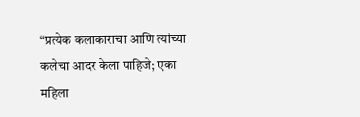“प्रत्येक कलाकाराचा आणि त्यांच्या कलेचा आदर केला पाहिजे; एका महिला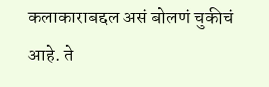कलाकाराबद्दल असं बोलणं चुकीचं आहे. ते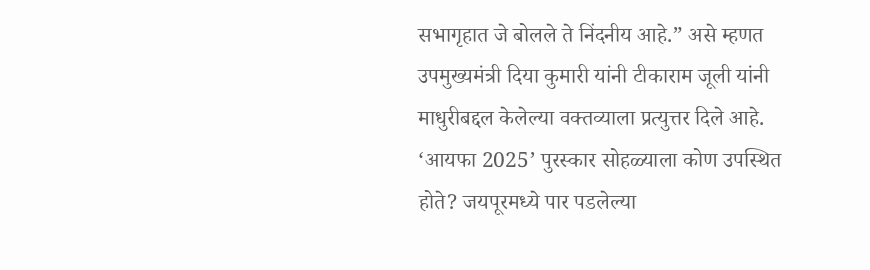सभागृहात जे बोलले ते निंदनीय आहे.” असे म्हणत उपमुख्यमंत्री दिया कुमारी यांनी टीकाराम जूली यांनी माधुरीबद्दल केलेल्या वक्तव्याला प्रत्युत्तर दिले आहे. ‘आयफा 2025’ पुरस्कार सोहळ्याला कोण उपस्थित होते? जयपूरमध्ये पार पडलेल्या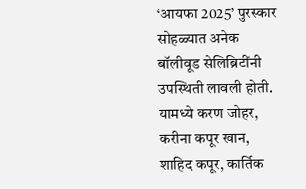‘आयफा 2025’ पुरस्कार सोहळ्यात अनेक बॉलीवूड सेलिब्रिटींनी उपस्थिती लावली होती. यामध्ये करण जोहर, करीना कपूर खान, शाहिद कपूर, कार्तिक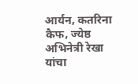आर्यन, कतरिना कैफ, ज्येष्ठ अभिनेत्री रेखा यांचा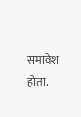समावेश होता.